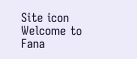Site icon Welcome to Fana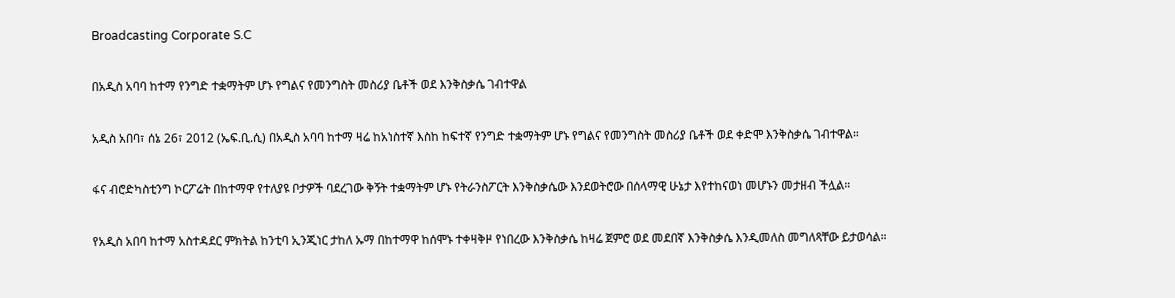Broadcasting Corporate S.C

በአዲስ አባባ ከተማ የንግድ ተቋማትም ሆኑ የግልና የመንግስት መስሪያ ቤቶች ወደ እንቅስቃሴ ገብተዋል

አዲስ አበባ፣ ሰኔ 26፣ 2012 (ኤፍ.ቢ.ሲ) በአዲስ አባባ ከተማ ዛሬ ከአነስተኛ እስከ ከፍተኛ የንግድ ተቋማትም ሆኑ የግልና የመንግስት መስሪያ ቤቶች ወደ ቀድሞ እንቅስቃሴ ገብተዋል።

ፋና ብሮድካስቲንግ ኮርፖሬት በከተማዋ የተለያዩ ቦታዎች ባደረገው ቅኝት ተቋማትም ሆኑ የትራንስፖርት እንቅስቃሴው እንደወትሮው በሰላማዊ ሁኔታ እየተከናወነ መሆኑን መታዘብ ችሏል።

የአዲስ አበባ ከተማ አስተዳደር ምክትል ከንቲባ ኢንጂነር ታከለ ኡማ በከተማዋ ከሰሞኑ ተቀዛቅዞ የነበረው እንቅስቃሴ ከዛሬ ጀምሮ ወደ መደበኛ እንቅስቃሴ እንዲመለስ መግለጻቸው ይታወሳል።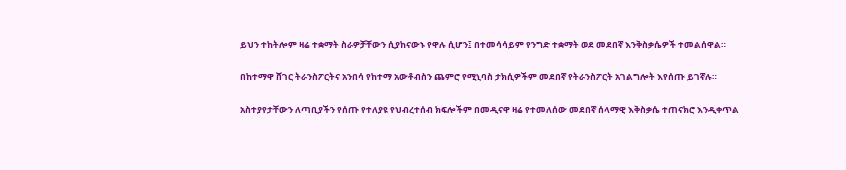ይህን ተከትሎም ዛሬ ተቋማት ስራዎቻቸውን ሲያከናውኑ የዋሉ ሲሆን፤ በተመሳሳይም የንግድ ተቋማት ወደ መደበኛ እንቅስቃሴዎች ተመልሰዋል።

በከተማዋ ሸገር ትራንስፖርትና አንበሳ የከተማ አውቶብስን ጨምሮ የሚኒባስ ታክሲዎችም መደበኛ የትራንስፖርት አገልግሎት እየሰጡ ይገኛሉ።

አስተያየታቸውን ለጣቢያችን የሰጡ የተለያዩ የህብረተሰብ ክፍሎችም በመዲናዋ ዛሬ የተመለሰው መደበኛ ሰላማዊ እቅስቃሴ ተጠናክሮ እንዲቀጥል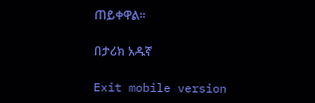ጠይቀዋል።

በታሪክ አዱኛ

Exit mobile version